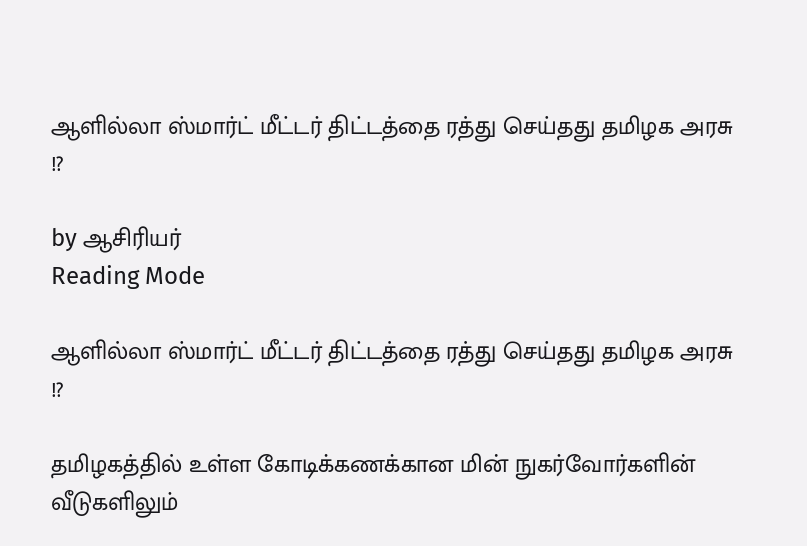ஆளில்லா ஸ்மார்ட் மீட்டர் திட்டத்தை ரத்து செய்தது தமிழக அரசு !?

by ஆசிரியர்
Reading Mode

ஆளில்லா ஸ்மார்ட் மீட்டர் திட்டத்தை ரத்து செய்தது தமிழக அரசு !?

தமிழகத்தில் உள்ள கோடிக்கணக்கான மின் நுகர்வோர்களின் வீடுகளிலும்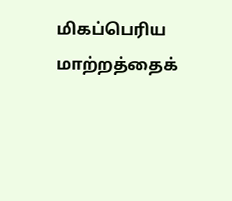மிகப்பெரிய மாற்றத்தைக்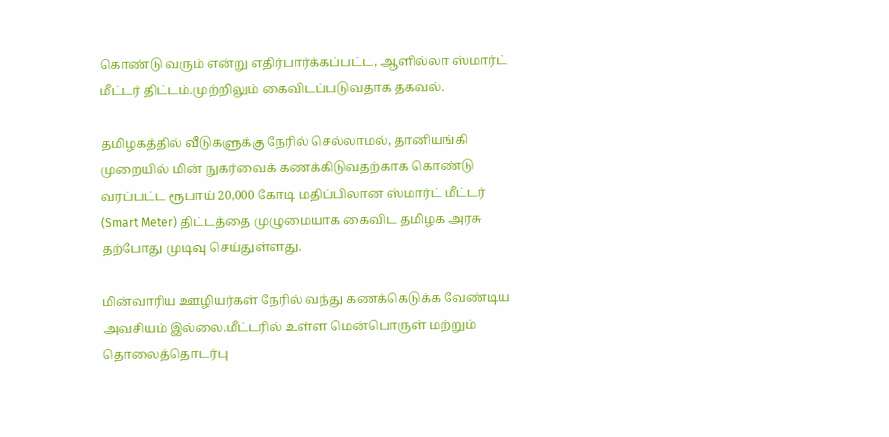கொண்டு வரும் என்று எதிர்பார்க்கப்பட்ட, ஆளில்லா ஸ்மார்ட் மீட்டர் திட்டம்.முற்றிலும் கைவிடப்படுவதாக தகவல்.

தமிழகத்தில் வீடுகளுக்கு நேரில் செல்லாமல், தானியங்கி முறையில் மின் நுகர்வைக் கணக்கிடுவதற்காக கொண்டு வரப்பட்ட ரூபாய் 20,000 கோடி மதிப்பிலான ஸ்மார்ட் மீட்டர் (Smart Meter) திட்டத்தை முழுமையாக கைவிட தமிழக அரசு தற்போது முடிவு செய்துள்ளது.

மின்வாரிய ஊழியர்கள் நேரில் வந்து கணக்கெடுக்க வேண்டிய அவசியம் இல்லை.மீட்டரில் உள்ள மென்பொருள் மற்றும் தொலைத்தொடர்பு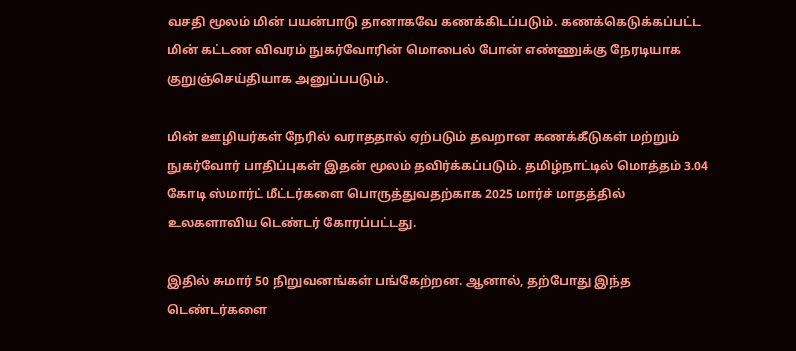வசதி மூலம் மின் பயன்பாடு தானாகவே கணக்கிடப்படும். கணக்கெடுக்கப்பட்ட மின் கட்டண விவரம் நுகர்வோரின் மொபைல் போன் எண்ணுக்கு நேரடியாக குறுஞ்செய்தியாக அனுப்பபடும்.

மின் ஊழியர்கள் நேரில் வராததால் ஏற்படும் தவறான கணக்கீடுகள் மற்றும் நுகர்வோர் பாதிப்புகள் இதன் மூலம் தவிர்க்கப்படும். தமிழ்நாட்டில் மொத்தம் 3.04 கோடி ஸ்மார்ட் மீட்டர்களை பொருத்துவதற்காக 2025 மார்ச் மாதத்தில் உலகளாவிய டெண்டர் கோரப்பட்டது.

இதில் சுமார் 50 நிறுவனங்கள் பங்கேற்றன. ஆனால், தற்போது இந்த டெண்டர்களை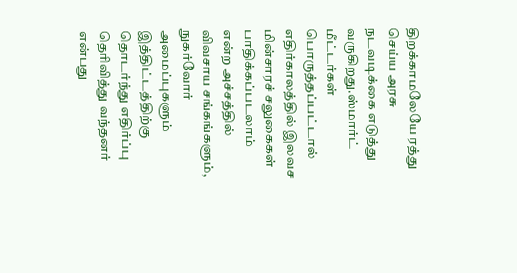திறக்காமலேயே ரத்து செய்ய அரசு நடவடிக்கை எடுத்து வருகிறது.ஸ்மார்ட் மீட்டர்கள் பொருத்தப்பட்டால் எதிர்காலத்தில் இலவச மின்சாரச் சலுகைகள் பாதிக்கப்படலாம் என்ற அச்சத்தில் விவசாய சங்கங்களும், நுகர்வோர் அமைப்புகளும் இத்திட்டத்திற்கு தொடர்ந்து எதிர்ப்பு தெரிவித்து வந்தனர் என்பது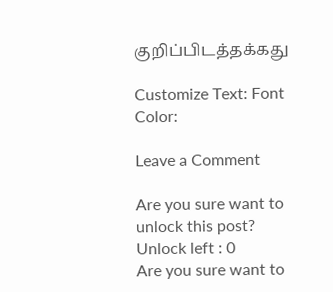குறிப்பிடத்தக்கது

Customize Text: Font Color:

Leave a Comment

Are you sure want to unlock this post?
Unlock left : 0
Are you sure want to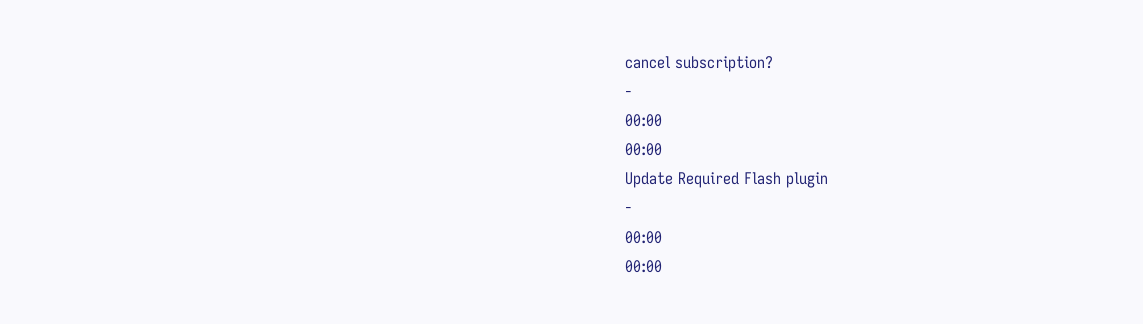cancel subscription?
-
00:00
00:00
Update Required Flash plugin
-
00:00
00:00